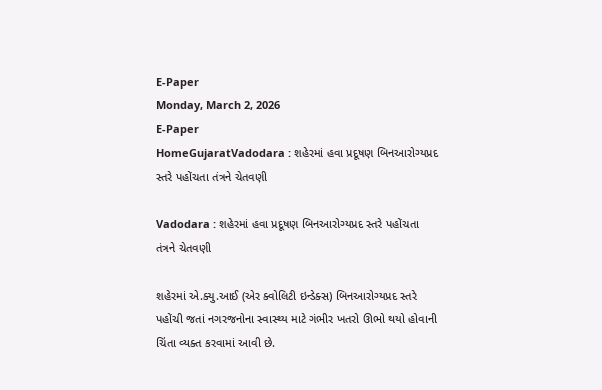E-Paper
Monday, March 2, 2026
E-Paper
HomeGujaratVadodara : શહેરમાં હવા પ્રદૂષણ બિનઆરોગ્યપ્રદ સ્તરે પહોંચતા તંત્રને ચેતવણી

Vadodara : શહેરમાં હવા પ્રદૂષણ બિનઆરોગ્યપ્રદ સ્તરે પહોંચતા તંત્રને ચેતવણી

શહેરમાં એ.ક્યુ.આઈ (એર ક્વોલિટી ઇન્ડેક્સ) બિનઆરોગ્યપ્રદ સ્તરે પહોંચી જતાં નગરજનોના સ્વાસ્થ્ય માટે ગંભીર ખતરો ઊભો થયો હોવાની ચિંતા વ્યક્ત કરવામાં આવી છે.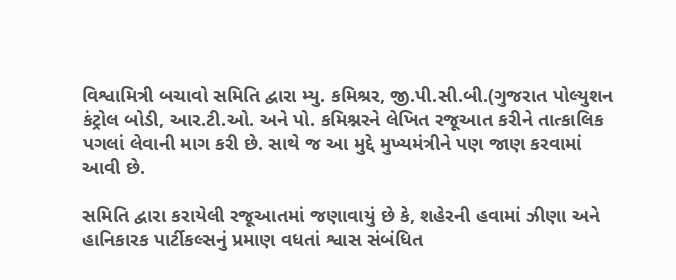વિશ્વામિત્રી બચાવો સમિતિ દ્વારા મ્યુ. કમિશ્રર, જી.પી.સી.બી.(ગુજરાત પોલ્યુશન કંટ્રોલ બોડી, આર.ટી.ઓ. અને પો. કમિશ્નરને લેખિત રજૂઆત કરીને તાત્કાલિક પગલાં લેવાની માગ કરી છે. સાથે જ આ મુદ્દે મુખ્યમંત્રીને પણ જાણ કરવામાં આવી છે.

સમિતિ દ્વારા કરાયેલી રજૂઆતમાં જણાવાયું છે કે, શહેરની હવામાં ઝીણા અને હાનિકારક પાર્ટીકલ્સનું પ્રમાણ વધતાં શ્વાસ સંબંધિત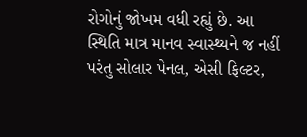રોગોનું જોખમ વધી રહ્યું છે. આ સ્થિતિ માત્ર માનવ સ્વાસ્થ્યને જ નહીં પરંતુ સોલાર પેનલ, એસી ફિલ્ટર,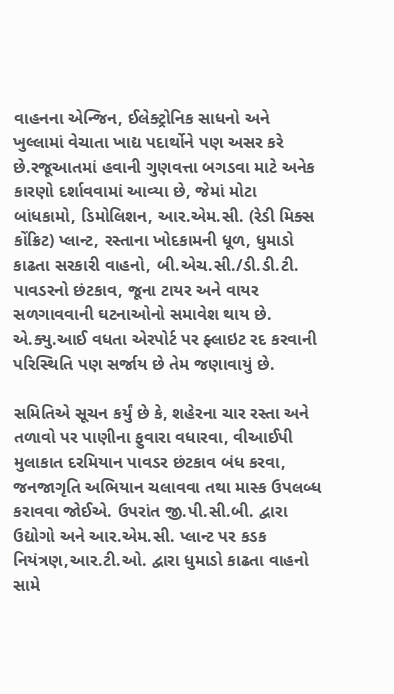વાહનના એન્જિન, ઈલેક્ટ્રોનિક સાધનો અને ખુલ્લામાં વેચાતા ખાદ્ય પદાર્થોને પણ અસર કરે છે.રજૂઆતમાં હવાની ગુણવત્તા બગડવા માટે અનેક કારણો દર્શાવવામાં આવ્યા છે, જેમાં મોટા બાંધકામો, ડિમોલિશન, આર.એમ.સી. (રેડી મિક્સ કોંક્રિટ) પ્લાન્ટ, રસ્તાના ખોદકામની ધૂળ, ધુમાડો કાઢતા સરકારી વાહનો, બી.એચ.સી./ડી.ડી.ટી. પાવડરનો છંટકાવ, જૂના ટાયર અને વાયર સળગાવવાની ઘટનાઓનો સમાવેશ થાય છે. એ.ક્યુ.આઈ વધતા એરપોર્ટ પર ફ્લાઇટ રદ કરવાની પરિસ્થિતિ પણ સર્જાય છે તેમ જણાવાયું છે.

સમિતિએ સૂચન કર્યું છે કે, શહેરના ચાર રસ્તા અને તળાવો પર પાણીના ફુવારા વધારવા, વીઆઈપી મુલાકાત દરમિયાન પાવડર છંટકાવ બંધ કરવા, જનજાગૃતિ અભિયાન ચલાવવા તથા માસ્ક ઉપલબ્ધ કરાવવા જોઈએ. ઉપરાંત જી.પી.સી.બી. દ્વારા ઉદ્યોગો અને આર.એમ.સી. પ્લાન્ટ પર કડક નિયંત્રણ,આર.ટી.ઓ. દ્વારા ધુમાડો કાઢતા વાહનો સામે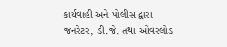કાર્યવાહી અને પોલીસ દ્વારા જનરેટર, ડી.જે. તથા ઓવરલોડ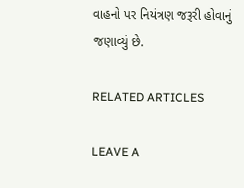વાહનો પર નિયંત્રણ જરૂરી હોવાનું જણાવ્યું છે.

RELATED ARTICLES

LEAVE A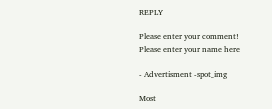REPLY

Please enter your comment!
Please enter your name here

- Advertisment -spot_img

Most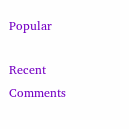Popular

Recent Comments